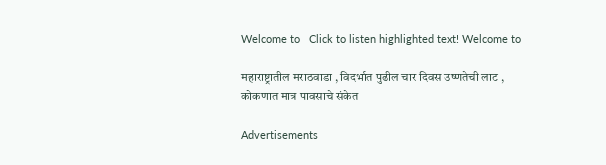Welcome to   Click to listen highlighted text! Welcome to

महाराष्ट्रातील मराठवाडा , विदर्भात पुढील चार दिवस उष्णतेची लाट , कोकणात मात्र पावसाचे संकेत

Advertisements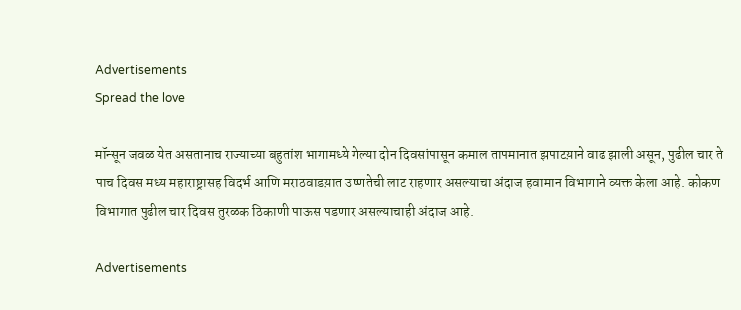Advertisements
Spread the love

मॉन्सून जवळ येत असतानाच राज्याच्या बहुतांश भागामध्ये गेल्या दोन दिवसांपासून कमाल तापमानात झपाटय़ाने वाढ झाली असून, पुढील चार ते पाच दिवस मध्य महाराष्ट्रासह विदर्भ आणि मराठवाडय़ात उष्णतेची लाट राहणार असल्याचा अंदाज हवामान विभागाने व्यक्त केला आहे. कोकण विभागात पुढील चार दिवस तुरळक ठिकाणी पाऊस पडणार असल्याचाही अंदाज आहे.

Advertisements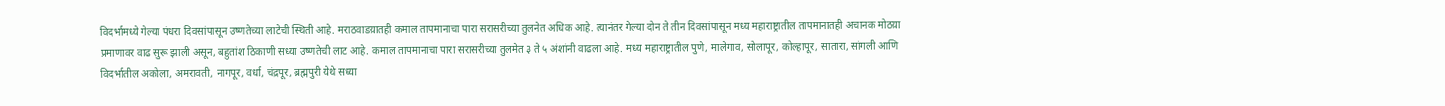विदर्भामध्ये गेल्या पंधरा दिवसांपासून उष्णतेच्या लाटेची स्थिती आहे. मराठवाडय़ातही कमाल तापमानाचा पारा सरासरीच्या तुलनेत अधिक आहे. त्यानंतर गेल्या दोन ते तीन दिवसांपासून मध्य महाराष्ट्रातील तापमानातही अचानक मोठय़ा प्रमाणावर वाढ सुरू झाली असून, बहुतांश ठिकाणी सध्या उष्णतेची लाट आहे. कमाल तापमानाचा पारा सरासरीच्या तुलमेत ३ ते ५ अंशांनी वाढला आहे. मध्य महाराष्ट्रातील पुणे, मालेगाव, सोलापूर, कोल्हापूर, सातारा, सांगली आणि विदर्भातील अकोला, अमरावती, नागपूर, वर्धा, चंद्रपूर, ब्रह्मपुरी येथे सध्या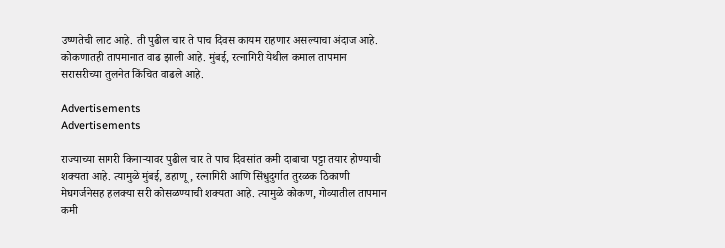उष्णतेची लाट आहे. ती पुढील चार ते पाच दिवस कायम राहणार असल्याचा अंदाज आहे. कोकणातही तापमानात वाढ झाली आहे. मुंबई, रत्नागिरी येथील कमाल तापमान सरासरीच्या तुलनेत किंचित वाढले आहे.

Advertisements
Advertisements

राज्याच्या सागरी किनाऱ्यावर पुढील चार ते पाच दिवसांत कमी दाबाचा पट्टा तयार होण्याची शक्यता आहे. त्यामुळे मुंबई, डहाणू, रत्नागिरी आणि सिंधुदुर्गात तुरळक ठिकाणी मेघगर्जनेसह हलक्या सरी कोसळण्याची शक्यता आहे. त्यामुळे कोकण, गोव्यातील तापमान कमी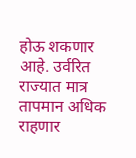होऊ शकणार आहे. उर्वरित राज्यात मात्र तापमान अधिक राहणार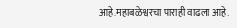आहे.महाबळेश्वरचा पाराही वाढला आहे.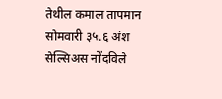तेथील कमाल तापमान सोमवारी ३५.६ अंश सेल्सिअस नोंदविले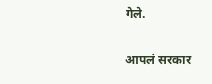गेले.

आपलं सरकार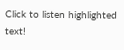Click to listen highlighted text!